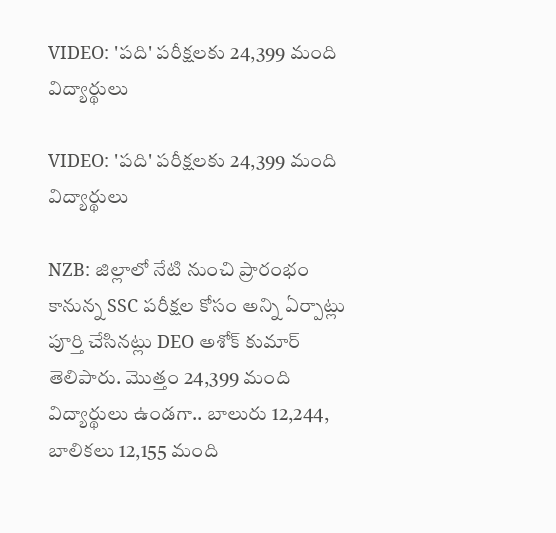VIDEO: 'పది' పరీక్షలకు 24,399 మంది విద్యార్థులు

VIDEO: 'పది' పరీక్షలకు 24,399 మంది విద్యార్థులు

NZB: జిల్లాలో నేటి నుంచి ప్రారంభం కానున్న SSC పరీక్షల కోసం అన్ని ఏర్పాట్లు పూర్తి చేసినట్లు DEO అశోక్ కుమార్ తెలిపారు. మొత్తం 24,399 మంది విద్యార్థులు ఉండగా.. బాలురు 12,244, బాలికలు 12,155 మంది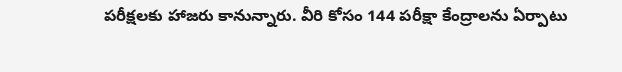పరీక్షలకు హాజరు కానున్నారు. వీరి కోసం 144 పరీక్షా కేంద్రాలను ఏర్పాటు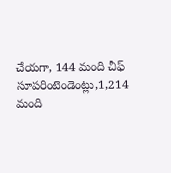చేయగా, 144 మంది చీఫ్ సూపరింటెండెంట్లు,1,214 మంది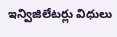ఇన్విజిలేటర్లు విధులు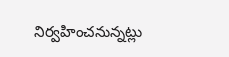నిర్వహించనున్నట్లు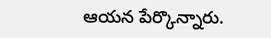ఆయన పేర్కొన్నారు.